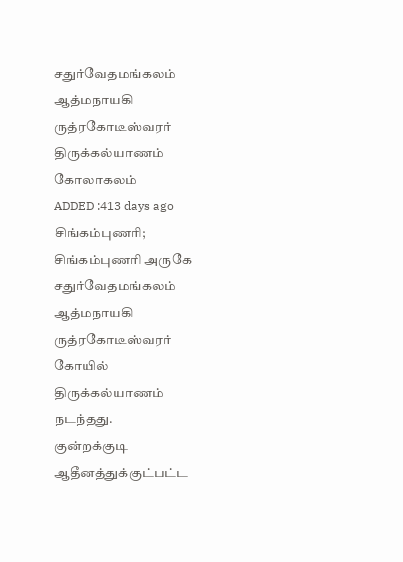சதுர்வேதமங்கலம் ஆத்மநாயகி ருத்ரகோடீஸ்வரர் திருக்கல்யாணம் கோலாகலம்
ADDED :413 days ago
சிங்கம்புணரி; சிங்கம்புணரி அருகே சதுர்வேதமங்கலம் ஆத்மநாயகி ருத்ரகோடீஸ்வரர் கோயில் திருக்கல்யாணம் நடந்தது.
குன்றக்குடி ஆதீனத்துக்குட்பட்ட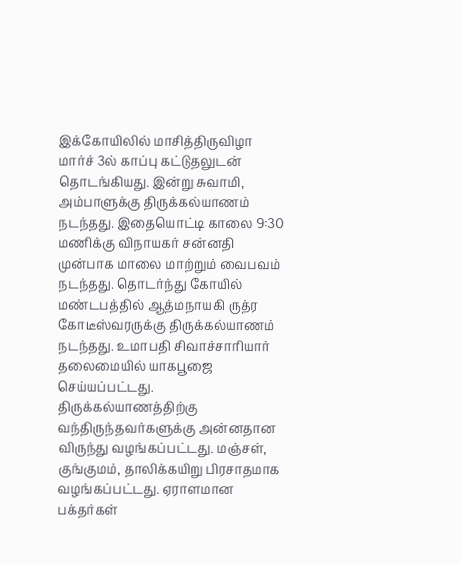இக்கோயிலில் மாசித்திருவிழா மார்ச் 3ல் காப்பு கட்டுதலுடன் தொடங்கியது. இன்று சுவாமி, அம்பாளுக்கு திருக்கல்யாணம் நடந்தது. இதையொட்டி காலை 9:30 மணிக்கு விநாயகர் சன்னதி முன்பாக மாலை மாற்றும் வைபவம் நடந்தது. தொடர்ந்து கோயில் மண்டபத்தில் ஆத்மநாயகி ருத்ர கோடீஸ்வரருக்கு திருக்கல்யாணம் நடந்தது. உமாபதி சிவாச்சாரியார் தலைமையில் யாகபூஜை செய்யப்பட்டது. திருக்கல்யாணத்திற்கு வந்திருந்தவர்களுக்கு அன்னதான விருந்து வழங்கப்பட்டது. மஞ்சள், குங்குமம், தாலிக்கயிறு பிரசாதமாக வழங்கப்பட்டது. ஏராளமான பக்தர்கள்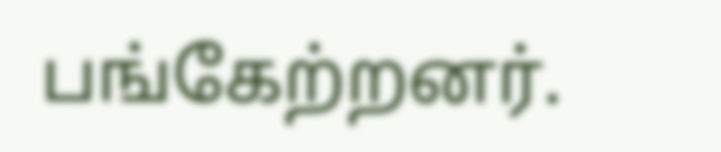பங்கேற்றனர்.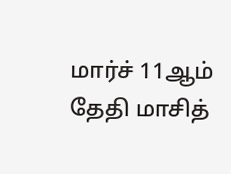மார்ச் 11ஆம் தேதி மாசித்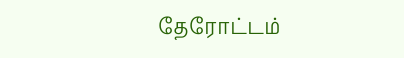தேரோட்டம்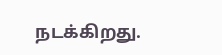நடக்கிறது.